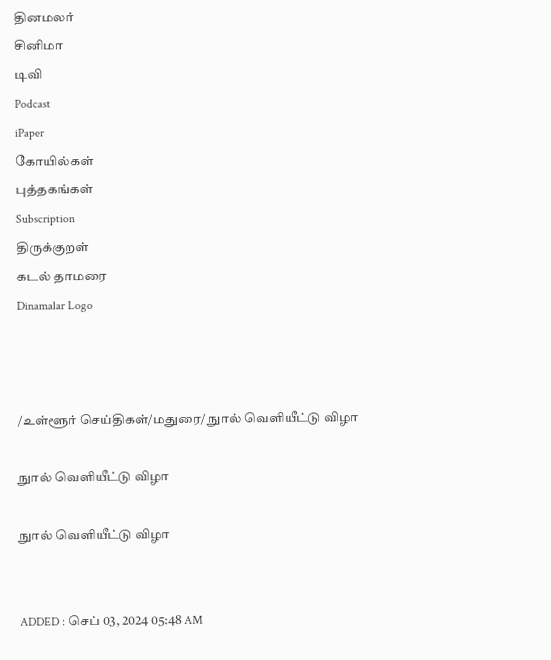தினமலர்
சினிமா
டிவி
Podcast
iPaper
கோயில்கள்
புத்தகங்கள்
Subscription
திருக்குறள்
கடல் தாமரை
Dinamalar Logo



/உள்ளூர் செய்திகள்/மதுரை/ நுால் வெளியீட்டு விழா

நுால் வெளியீட்டு விழா

நுால் வெளியீட்டு விழா


ADDED : செப் 03, 2024 05:48 AM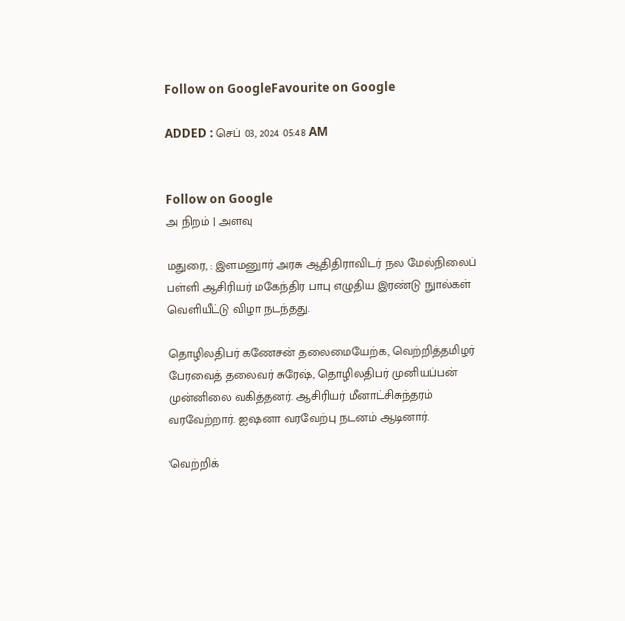Follow on GoogleFavourite on Google

ADDED : செப் 03, 2024 05:48 AM


Follow on Google
அ நிறம் | அளவு

மதுரை, : இளமனுார் அரசு ஆதிதிராவிடர் நல மேல்நிலைப் பள்ளி ஆசிரியர் மகேந்திர பாபு எழுதிய இரண்டு நுால்கள் வெளியீட்டு விழா நடந்தது.

தொழிலதிபர் கணேசன் தலைமையேற்க, வெற்றித்தமிழர் பேரவைத் தலைவர் சுரேஷ், தொழிலதிபர் முனியப்பன் முன்னிலை வகித்தனர். ஆசிரியர் மீனாட்சிசுந்தரம் வரவேற்றார். ஐஷனா வரவேற்பு நடனம் ஆடினார்.

'வெற்றிக்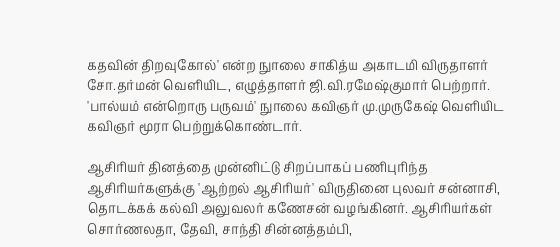கதவின் திறவுகோல்' என்ற நுாலை சாகித்ய அகாடமி விருதாளர் சோ.தர்மன் வெளியிட, எழுத்தாளர் ஜி.வி.ரமேஷ்குமார் பெற்றார். 'பால்யம் என்றொரு பருவம்' நுாலை கவிஞர் மு.முருகேஷ் வெளியிட கவிஞர் மூரா பெற்றுக்கொண்டார்.

ஆசிரியர் தினத்தை முன்னிட்டு சிறப்பாகப் பணிபுரிந்த ஆசிரியர்களுக்கு 'ஆற்றல் ஆசிரியர்' விருதினை புலவர் சன்னாசி, தொடக்கக் கல்வி அலுவலர் கணேசன் வழங்கினர். ஆசிரியர்கள் சொர்ணலதா, தேவி, சாந்தி சின்னத்தம்பி,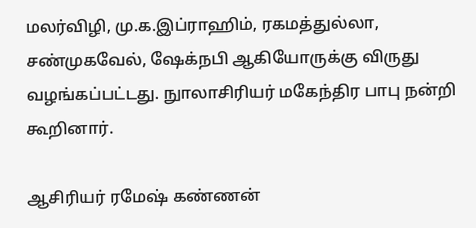மலர்விழி, மு.க.இப்ராஹிம், ரகமத்துல்லா, சண்முகவேல், ஷேக்நபி ஆகியோருக்கு விருது வழங்கப்பட்டது. நுாலாசிரியர் மகேந்திர பாபு நன்றி கூறினார்.

ஆசிரியர் ரமேஷ் கண்ணன்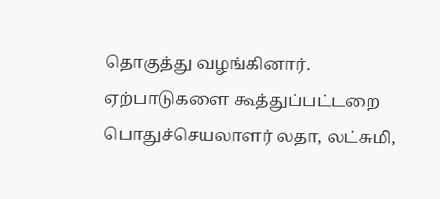தொகுத்து வழங்கினார். ஏற்பாடுகளை கூத்துப்பட்டறை பொதுச்செயலாளர் லதா, லட்சுமி,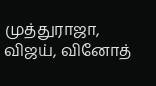முத்துராஜா, விஜய், வினோத்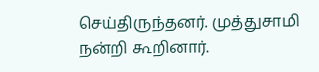செய்திருந்தனர். முத்துசாமி நன்றி கூறினார்.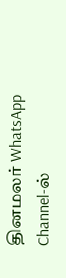தினமலர் WhatsApp Channel-ல்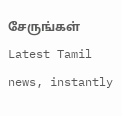சேருங்கள்
Latest Tamil news, instantly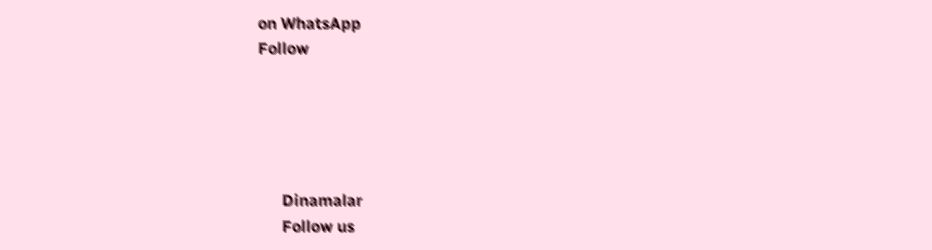on WhatsApp
Follow





      Dinamalar
      Follow us